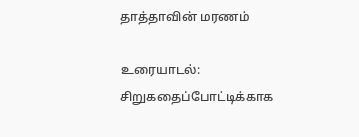தாத்தாவின் மரணம்

உரையாடல்: சிறுகதைப்போட்டிக்காக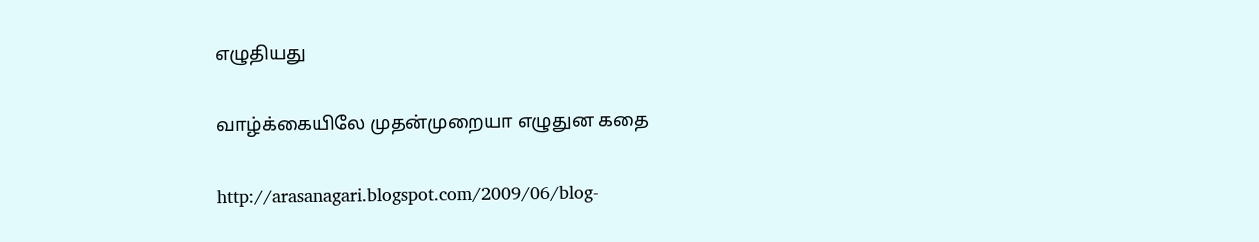எழுதியது

வாழ்க்கையிலே முதன்முறையா எழுதுன கதை

http://arasanagari.blogspot.com/2009/06/blog-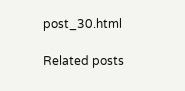post_30.html

Related posts